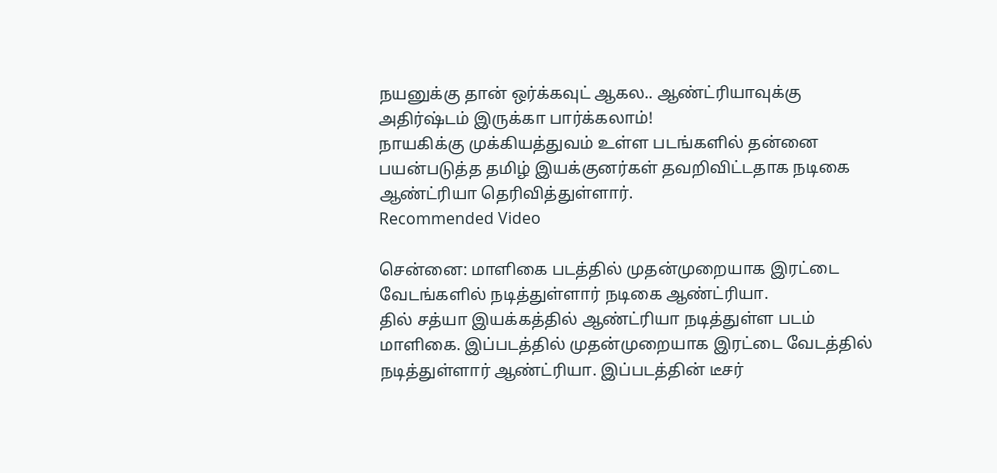நயனுக்கு தான் ஒர்க்கவுட் ஆகல.. ஆண்ட்ரியாவுக்கு அதிர்ஷ்டம் இருக்கா பார்க்கலாம்!
நாயகிக்கு முக்கியத்துவம் உள்ள படங்களில் தன்னை பயன்படுத்த தமிழ் இயக்குனர்கள் தவறிவிட்டதாக நடிகை ஆண்ட்ரியா தெரிவித்துள்ளார்.
Recommended Video

சென்னை: மாளிகை படத்தில் முதன்முறையாக இரட்டை வேடங்களில் நடித்துள்ளார் நடிகை ஆண்ட்ரியா.
தில் சத்யா இயக்கத்தில் ஆண்ட்ரியா நடித்துள்ள படம் மாளிகை. இப்படத்தில் முதன்முறையாக இரட்டை வேடத்தில் நடித்துள்ளார் ஆண்ட்ரியா. இப்படத்தின் டீசர்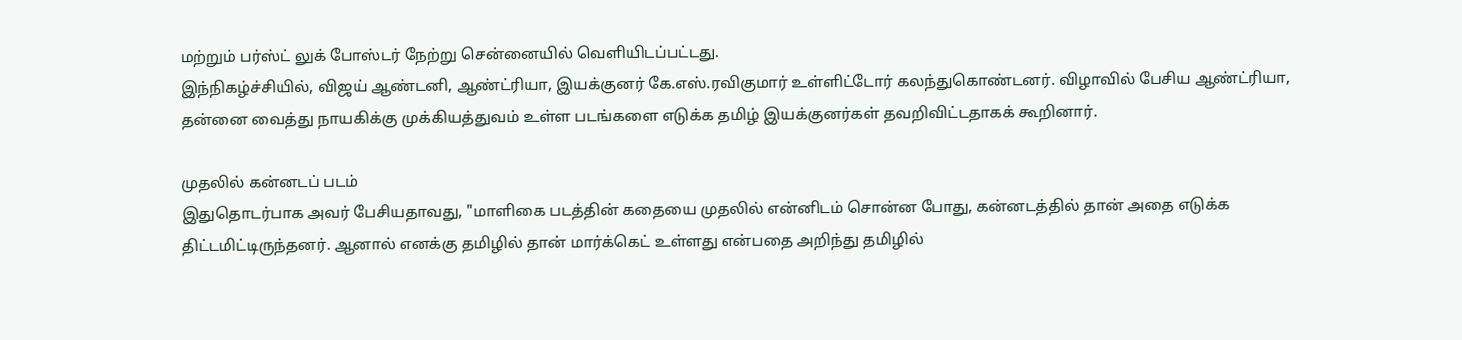மற்றும் பர்ஸ்ட் லுக் போஸ்டர் நேற்று சென்னையில் வெளியிடப்பட்டது.
இந்நிகழ்ச்சியில், விஜய் ஆண்டனி, ஆண்ட்ரியா, இயக்குனர் கே.எஸ்.ரவிகுமார் உள்ளிட்டோர் கலந்துகொண்டனர். விழாவில் பேசிய ஆண்ட்ரியா, தன்னை வைத்து நாயகிக்கு முக்கியத்துவம் உள்ள படங்களை எடுக்க தமிழ் இயக்குனர்கள் தவறிவிட்டதாகக் கூறினார்.

முதலில் கன்னடப் படம்
இதுதொடர்பாக அவர் பேசியதாவது, "மாளிகை படத்தின் கதையை முதலில் என்னிடம் சொன்ன போது, கன்னடத்தில் தான் அதை எடுக்க திட்டமிட்டிருந்தனர். ஆனால் எனக்கு தமிழில் தான் மார்க்கெட் உள்ளது என்பதை அறிந்து தமிழில்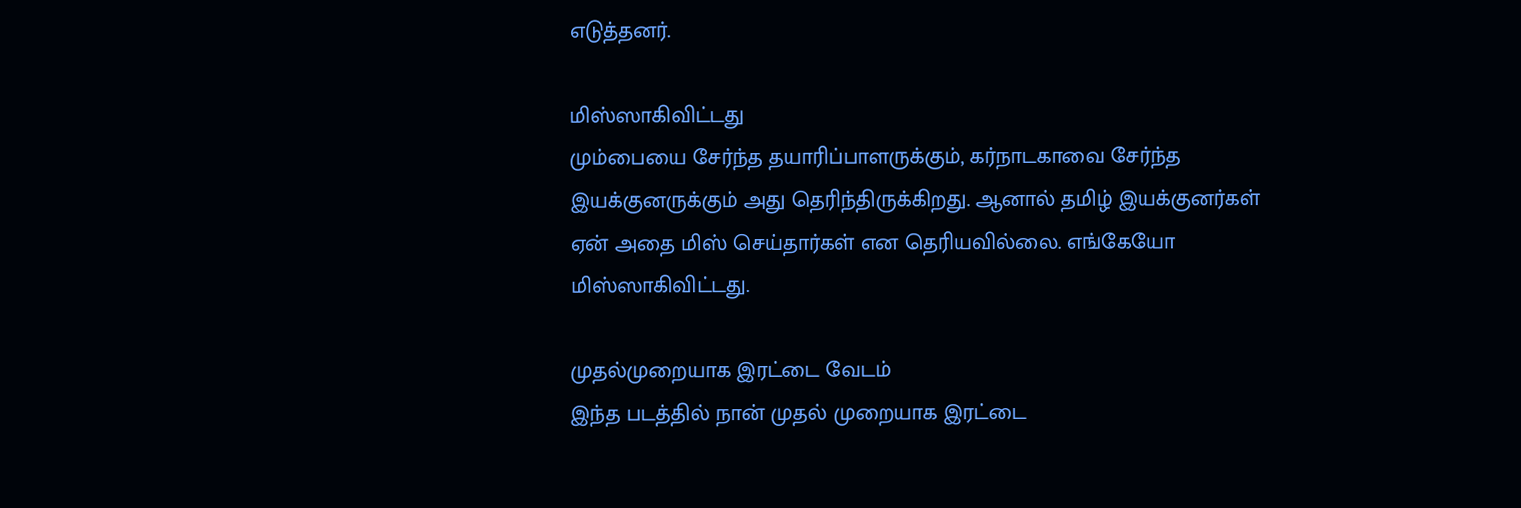எடுத்தனர்.

மிஸ்ஸாகிவிட்டது
மும்பையை சேர்ந்த தயாரிப்பாளருக்கும், கர்நாடகாவை சேர்ந்த இயக்குனருக்கும் அது தெரிந்திருக்கிறது. ஆனால் தமிழ் இயக்குனர்கள் ஏன் அதை மிஸ் செய்தார்கள் என தெரியவில்லை. எங்கேயோ மிஸ்ஸாகிவிட்டது.

முதல்முறையாக இரட்டை வேடம்
இந்த படத்தில் நான் முதல் முறையாக இரட்டை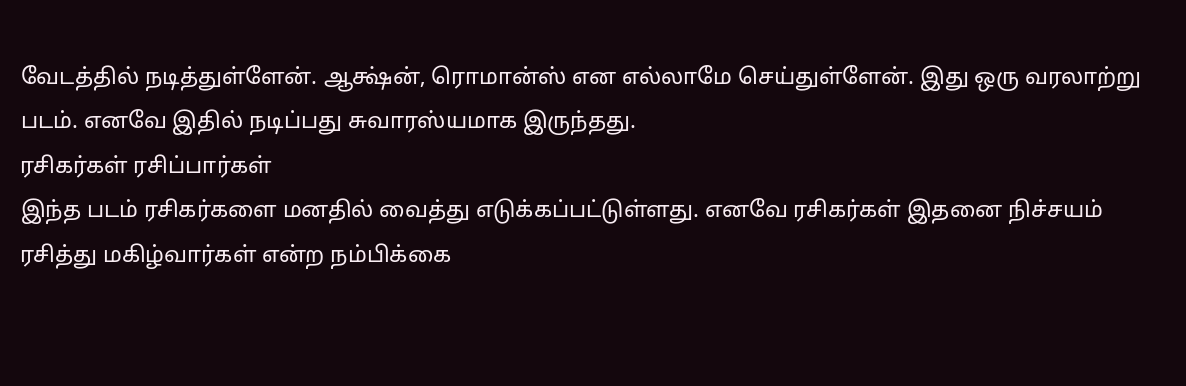வேடத்தில் நடித்துள்ளேன். ஆக்ஷ்ன், ரொமான்ஸ் என எல்லாமே செய்துள்ளேன். இது ஒரு வரலாற்று படம். எனவே இதில் நடிப்பது சுவாரஸ்யமாக இருந்தது.
ரசிகர்கள் ரசிப்பார்கள்
இந்த படம் ரசிகர்களை மனதில் வைத்து எடுக்கப்பட்டுள்ளது. எனவே ரசிகர்கள் இதனை நிச்சயம் ரசித்து மகிழ்வார்கள் என்ற நம்பிக்கை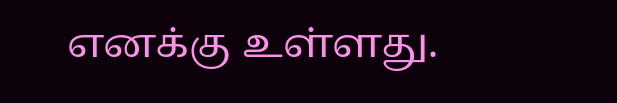எனக்கு உள்ளது.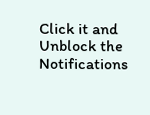Click it and Unblock the Notifications